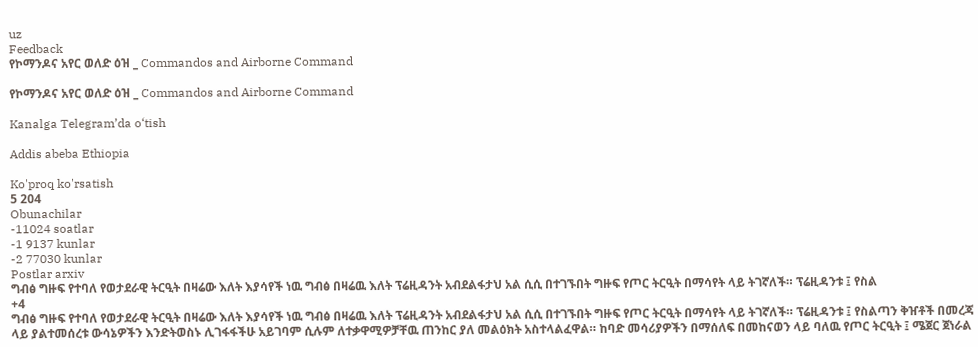uz
Feedback
የኮማንዶና አየር ወለድ ዕዝ _ Commandos and Airborne Command

የኮማንዶና አየር ወለድ ዕዝ _ Commandos and Airborne Command

Kanalga Telegram’da o‘tish

Addis abeba Ethiopia

Ko'proq ko'rsatish
5 204
Obunachilar
-11024 soatlar
-1 9137 kunlar
-2 77030 kunlar
Postlar arxiv
ግብፅ ግዙፍ የተባለ የወታደራዊ ትርዒት በዛሬው እለት እያሳየች ነዉ ግብፅ በዛሬዉ እለት ፕሬዚዳንት አብደልፋታህ አል ሲሲ በተገኙበት ግዙፍ የጦር ትርዒት በማሳየት ላይ ትገኛለች። ፕሬዚዳንቱ ፤ የስል
+4
ግብፅ ግዙፍ የተባለ የወታደራዊ ትርዒት በዛሬው እለት እያሳየች ነዉ ግብፅ በዛሬዉ እለት ፕሬዚዳንት አብደልፋታህ አል ሲሲ በተገኙበት ግዙፍ የጦር ትርዒት በማሳየት ላይ ትገኛለች። ፕሬዚዳንቱ ፤ የስልጣን ቅዠቶች በመረጃ ላይ ያልተመሰረቱ ውሳኔዎችን እንድትወስኑ ሊገፋፋችሁ አይገባም ሲሉም ለተቃዋሚዎቻቸዉ ጠንከር ያለ መልዕክት አስተላልፈዋል። ከባድ መሳሪያዎችን በማሰለፍ በመከናወን ላይ ባለዉ የጦር ትርዒት ፤ ሜጀር ጀነራል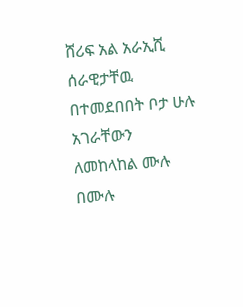ሸሪፍ አል አራኢሺ ሰራዊታቸዉ በተመደበበት ቦታ ሁሉ አገራቸውን ለመከላከል ሙሉ በሙሉ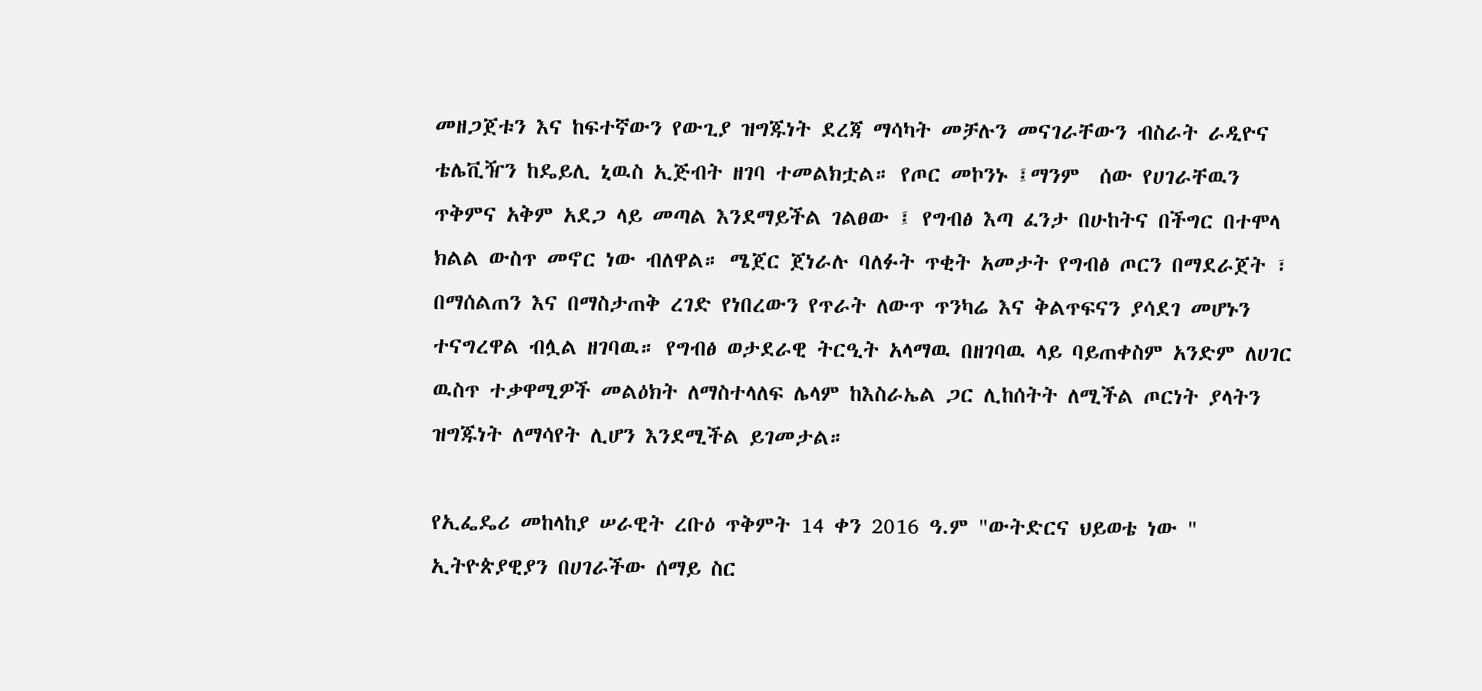መዘጋጀቱን እና ከፍተኛውን የውጊያ ዝግጁነት ደረጃ ማሳካት መቻሉን መናገራቸውን ብስራት ራዲዮና ቴሌቪዥን ከዴይሊ ኒዉስ ኢጅብት ዘገባ ተመልክቷል። የጦር መኮንኑ ፤ማንም  ሰው የሀገራቸዉን ጥቅምና አቅም አደጋ ላይ መጣል እንደማይችል ገልፀው ፤ የግብፅ እጣ ፈንታ በሁከትና በችግር በተሞላ ክልል ውስጥ መኖር ነው ብለዋል። ሜጀር ጀነራሉ ባለፉት ጥቂት አመታት የግብፅ ጦርን በማደራጀት ፣ በማሰልጠን እና በማስታጠቅ ረገድ የነበረውን የጥራት ለውጥ ጥንካሬ እና ቅልጥፍናን ያሳደገ መሆኑን ተናግረዋል ብሏል ዘገባዉ። የግብፅ ወታደራዊ ትርዒት አላማዉ በዘገባዉ ላይ ባይጠቀስም አንድም ለሀገር ዉስጥ ተቃዋሚዎች መልዕክት ለማስተላለፍ ሌላም ከእስራኤል ጋር ሊከሰትት ለሚችል ጦርነት ያላትን ዝግጁነት ለማሳየት ሊሆን እንደሚችል ይገመታል።

የኢፌዴሪ መከላከያ ሠራዊት ረቡዕ ጥቅምት 14 ቀን 2016 ዓ.ም "ውትድርና ህይወቴ ነው " ኢትዮጵያዊያን በሀገራችው ሰማይ ስር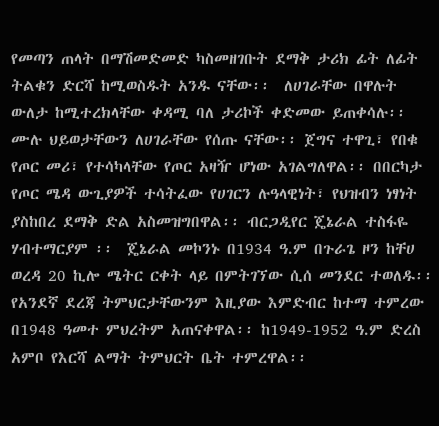የመጣን ጠላት በማሽመድመድ ካስመዘገቡት ደማቅ ታሪክ ፊት ለፊት ትልቁን ድርሻ ከሚወስዱት አንዱ ናቸው፡፡  ለሀገራቸው በዋሉት ውለታ ከሚተረክላቸው ቀዳሚ ባለ ታሪኮች ቀድመው ይጠቀሳሉ፡፡ ሙሉ ህይወታቸውን ለሀገራቸው የሰጡ ናቸው፡፡ ጀግና ተዋጊ፣ የበቁ የጦር መሪ፣ የተሳካላቸው የጦር አዛዥ ሆነው አገልግለዋል፡፡ በበርካታ የጦር ሜዳ ውጊያዎች ተሳትፈው የሀገርን ሉዓላዊነት፣ የህዝብን ነፃነት ያስከበረ ደማቅ ድል አስመዝግበዋል፡፡ ብርጋዲየር ጄኔራል ተስፋዬ ሃብተማርያም ፡፡  ጄኔራል መኮንኑ በ1934 ዓ.ም በጉራጌ ዞን ከቸሀ ወረዳ 20 ኪሎ ሜትር ርቀት ላይ በምትገኘው ሲሰ መንደር ተወለዱ፡፡ የአንደኛ ደረጃ ትምህርታቸውንም እዚያው እምድብር ከተማ ተምረው በ1948 ዓመተ ምህረትም አጠናቀዋል፡፡ ከ1949-1952 ዓ.ም ድረስ አምቦ የእርሻ ልማት ትምህርት ቤት ተምረዋል፡፡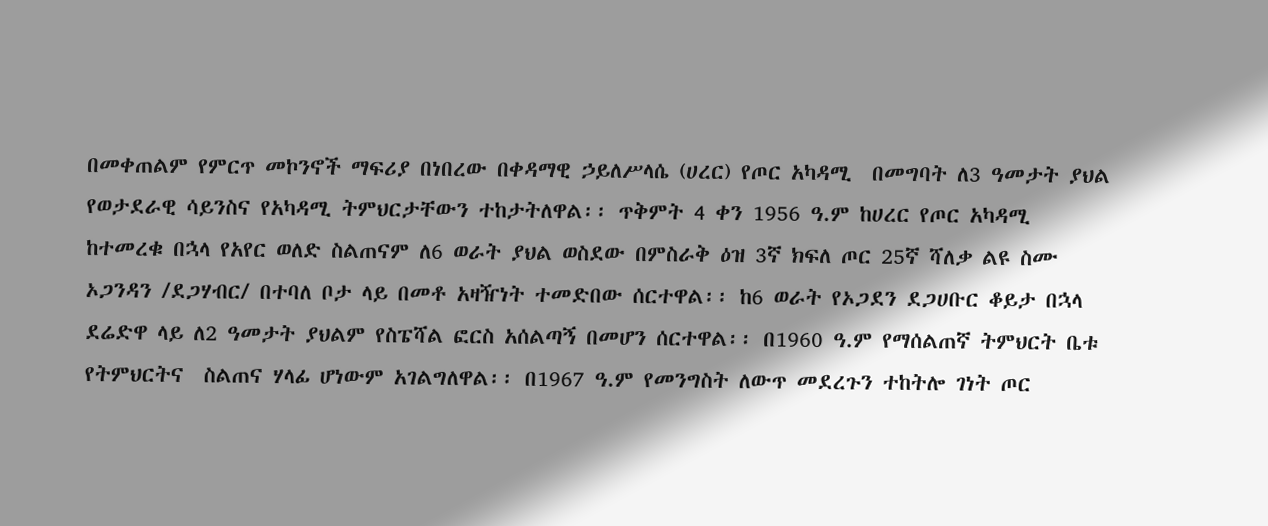በመቀጠልም የምርጥ መኮንኖች ማፍሪያ በነበረው በቀዳማዊ ኃይለሥላሴ (ሀረር) የጦር አካዳሚ  በመግባት ለ3 ዓመታት ያህል የወታደራዊ ሳይንስና የአካዳሚ ትምህርታቸውን ተከታትለዋል፡፡ ጥቅምት 4 ቀን 1956 ዓ.ም ከሀረር የጦር አካዳሚ ከተመረቁ በኋላ የአየር ወለድ ስልጠናም ለ6 ወራት ያህል ወስደው በምስራቅ ዕዝ 3ኛ ክፍለ ጦር 25ኛ ሻለቃ ልዩ ስሙ ኦጋንዳን /ደጋሃብር/ በተባለ ቦታ ላይ በመቶ አዛዥነት ተመድበው ሰርተዋል፡፡ ከ6 ወራት የኦጋደን ደጋሀቡር ቆይታ በኋላ ደሬድዋ ላይ ለ2 ዓመታት ያህልም የስፔሻል ፎርስ አሰልጣኝ በመሆን ሰርተዋል፡፡ በ1960 ዓ.ም የማሰልጠኛ ትምህርት ቤቱ የትምህርትና  ስልጠና ሃላፊ ሆነውም አገልግለዋል፡፡ በ1967 ዓ.ም የመንግስት ለውጥ መደረጉን ተከትሎ ገነት ጦር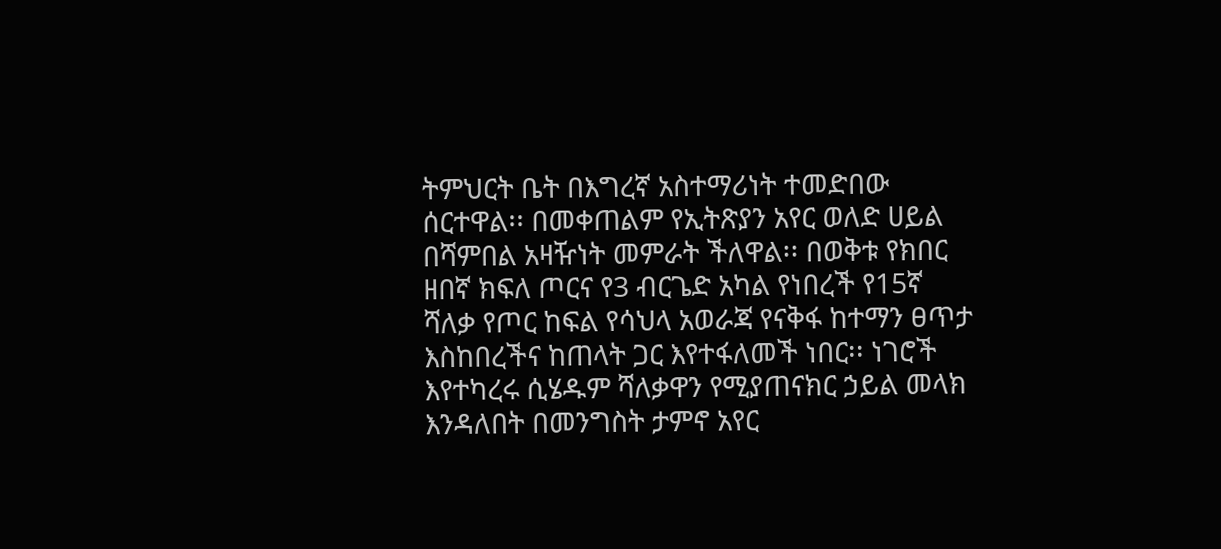ትምህርት ቤት በእግረኛ አስተማሪነት ተመድበው ሰርተዋል፡፡ በመቀጠልም የኢትጽያን አየር ወለድ ሀይል በሻምበል አዛዥነት መምራት ችለዋል፡፡ በወቅቱ የክበር ዘበኛ ክፍለ ጦርና የ3 ብርጌድ አካል የነበረች የ15ኛ ሻለቃ የጦር ከፍል የሳህላ አወራጃ የናቅፋ ከተማን ፀጥታ እስከበረችና ከጠላት ጋር እየተፋለመች ነበር፡፡ ነገሮች እየተካረሩ ሲሄዱም ሻለቃዋን የሚያጠናክር ኃይል መላክ እንዳለበት በመንግስት ታምኖ አየር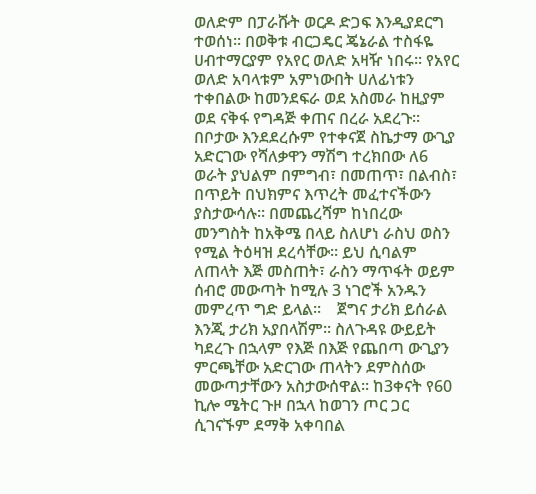ወለድም በፓራሹት ወርዶ ድጋፍ እንዲያደርግ ተወሰነ፡፡ በወቅቱ ብርጋዴር ጄኔራል ተስፋዬ ሀብተማርያም የአየር ወለድ አዛዥ ነበሩ፡፡ የአየር ወለድ አባላቱም አምነውበት ሀለፊነቱን ተቀበልው ከመንደፍራ ወደ አስመራ ከዚያም ወደ ናቅፋ የግዳጅ ቀጠና በረራ አደረጉ፡፡ በቦታው እንደደረሱም የተቀናጀ ስኬታማ ውጊያ አድርገው የሻለቃዋን ማሽግ ተረክበው ለ6 ወራት ያህልም በምግብ፣ በመጠጥ፣ በልብስ፣ በጥይት በህክምና እጥረት መፈተናችውን ያስታውሳሉ፡፡ በመጨረሻም ከነበረው መንግስት ከአቅሜ በላይ ስለሆነ ራስህ ወስን የሚል ትዕዛዝ ደረሳቸው፡፡ ይህ ሲባልም ለጠላት እጅ መስጠት፣ ራስን ማጥፋት ወይም ሰብሮ መውጣት ከሚሉ 3 ነገሮች አንዱን መምረጥ ግድ ይላል፡፡    ጀግና ታሪክ ይሰራል እንጂ ታሪክ አያበላሽም፡፡ ስለጉዳዩ ውይይት ካደረጉ በኋላም የእጅ በእጅ የጨበጣ ውጊያን ምርጫቸው አድርገው ጠላትን ደምስሰው መውጣታቸውን አስታውሰዋል፡፡ ከ3ቀናት የ60 ኪሎ ሜትር ጉዞ በኋላ ከወገን ጦር ጋር ሲገናኙም ደማቅ አቀባበል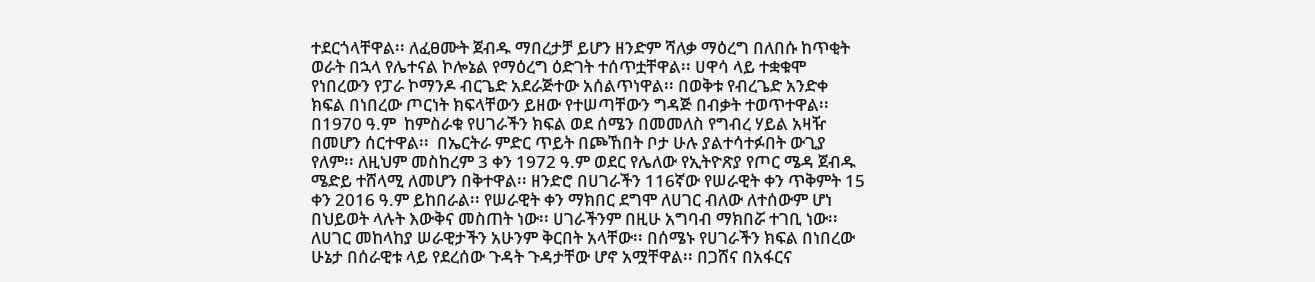ተደርጎላቸዋል፡፡ ለፈፀሙት ጀብዱ ማበረታቻ ይሆን ዘንድም ሻለቃ ማዕረግ በለበሱ ከጥቂት ወራት በኋላ የሌተናል ኮሎኔል የማዕረግ ዕድገት ተሰጥቷቸዋል፡፡ ሀዋሳ ላይ ተቋቁሞ የነበረውን የፓራ ኮማንዶ ብርጌድ አደራጅተው አሰልጥነዋል፡፡ በወቅቱ የብረጌድ አንድቀ ክፍል በነበረው ጦርነት ክፍላቸውን ይዘው የተሠጣቸውን ግዳጅ በብቃት ተወጥተዋል፡፡ በ1970 ዓ.ም  ከምስራቁ የሀገራችን ክፍል ወደ ሰሜን በመመለስ የግብረ ሃይል አዛዥ በመሆን ሰርተዋል፡፡  በኤርትራ ምድር ጥይት በጮኸበት ቦታ ሁሉ ያልተሳተፉበት ውጊያ የለም፡፡ ለዚህም መስከረም 3 ቀን 1972 ዓ.ም ወደር የሌለው የኢትዮጽያ የጦር ሜዳ ጀብዱ ሜድይ ተሸላሚ ለመሆን በቅተዋል፡፡ ዘንድሮ በሀገራችን 116ኛው የሠራዊት ቀን ጥቅምት 15 ቀን 2016 ዓ.ም ይከበራል፡፡ የሠራዊት ቀን ማክበር ደግሞ ለሀገር ብለው ለተሰውም ሆነ በህይወት ላሉት እውቅና መስጠት ነው፡፡ ሀገራችንም በዚሁ አግባብ ማክበሯ ተገቢ ነው፡፡ ለሀገር መከላከያ ሠራዊታችን አሁንም ቅርበት አላቸው፡፡ በሰሜኑ የሀገራችን ክፍል በነበረው ሁኔታ በሰራዊቱ ላይ የደረሰው ጉዳት ጉዳታቸው ሆኖ አሟቸዋል፡፡ በጋሸና በአፋርና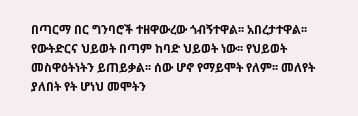በጣርማ በር ግንባሮች ተዘዋውረው ጎብኝተዋል፡፡ አበረታተዋል፡፡ የውትድርና ህይወት በጣም ከባድ ህይወት ነው፡፡ የህይወት መስዋዕትነትን ይጠይቃል፡፡ ሰው ሆኖ የማይሞት የለም፡፡ መለየት ያለበት የት ሆነህ መሞትን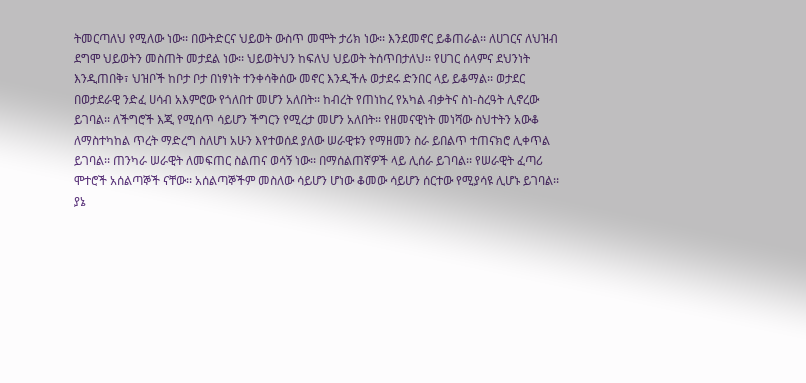ትመርጣለህ የሚለው ነው፡፡ በውትድርና ህይወት ውስጥ መሞት ታሪክ ነው፡፡ እንደመኖር ይቆጠራል፡፡ ለሀገርና ለህዝብ ደግሞ ህይወትን መስጠት መታደል ነው፡፡ ህይወትህን ከፍለህ ህይወት ትሰጥበታለህ፡፡ የሀገር ሰላምና ደህንነት እንዲጠበቅ፣ ህዝቦች ከቦታ ቦታ በነፃነት ተንቀሳቅሰው መኖር እንዲችሉ ወታደሩ ድንበር ላይ ይቆማል፡፡ ወታደር በወታደራዊ ንድፈ ሀሳብ አእምሮው የጎለበተ መሆን አለበት፡፡ ከብረት የጠነከረ የአካል ብቃትና ስነ-ስረዓት ሊኖረው ይገባል፡፡ ለችግሮች እጂ የሚሰጥ ሳይሆን ችግርን የሚረታ መሆን አለበት፡፡ የዘመናዊነት መነሻው ስህተትን አውቆ ለማስተካከል ጥረት ማድረግ ስለሆነ አሁን እየተወሰደ ያለው ሠራዊቱን የማዘመን ስራ ይበልጥ ተጠናክሮ ሊቀጥል ይገባል፡፡ ጠንካራ ሠራዊት ለመፍጠር ስልጠና ወሳኝ ነው፡፡ በማሰልጠኛዎች ላይ ሊሰራ ይገባል፡፡ የሠራዊት ፈጣሪ ሞተሮች አሰልጣኞች ናቸው፡፡ አሰልጣኞችም መስለው ሳይሆን ሆነው ቆመው ሳይሆን ሰርተው የሚያሳዩ ሊሆኑ ይገባል፡፡ ያኔ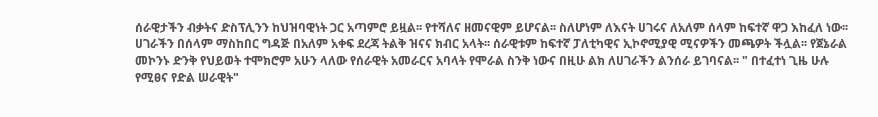ሰራዊታችን ብቃትና ድስፕሊንን ከህዝባዊነት ጋር አጣምሮ ይዟል፡፡ የተሻለና ዘመናዊም ይሆናል፡፡ ስለሆነም ለእናት ሀገሩና ለአለም ሰላም ከፍተኛ ዋጋ እከፈለ ነው፡፡ ሀገራችን በሰላም ማስከበር ግዳጅ በአለም አቀፍ ደረጃ ትልቅ ዝናና ክብር አላት፡፡ ሰራዊቱም ከፍተኛ ፓለቲካዊና ኢኮኖሚያዊ ሚናዎችን መጫዎት ችሏል፡፡ የጀኔራል መኮንኑ ድንቅ የህይወት ተሞክሮም አሁን ላለው የሰራዊት አመራርና አባላት የሞራል ስንቅ ነውና በዚሁ ልክ ለሀገራችን ልንሰራ ይገባናል፡፡ " በተፈተነ ጊዜ ሁሉ የሚፀና የድል ሠራዊት"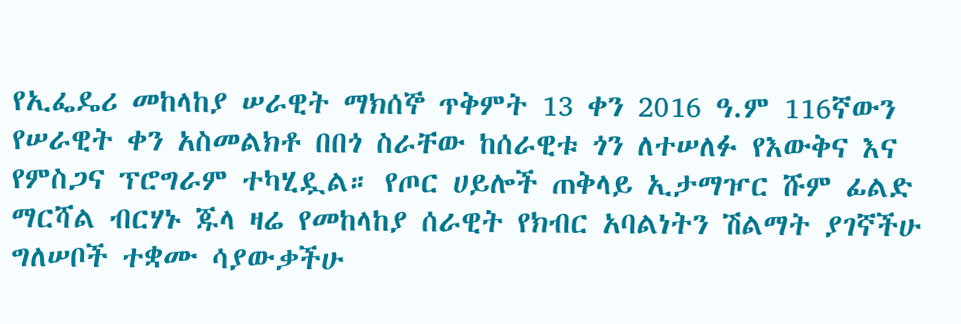የኢፌዴሪ መከላከያ ሠራዊት ማክሰኞ ጥቅምት 13 ቀን 2016 ዓ.ም 116ኛውን የሠራዊት ቀን አስመልክቶ በበጎ ስራቸው ከሰራዊቱ ጎን ለተሠለፉ የእውቅና እና የምስጋና ፕሮግራም ተካሂዷል። የጦር ሀይሎች ጠቅላይ ኢታማዦር ሹም ፊልድ ማርሻል ብርሃኑ ጁላ ዛሬ የመከላከያ ሰራዊት የክብር አባልነትን ሽልማት ያገኛችሁ ግለሠቦች ተቋሙ ሳያውቃችሁ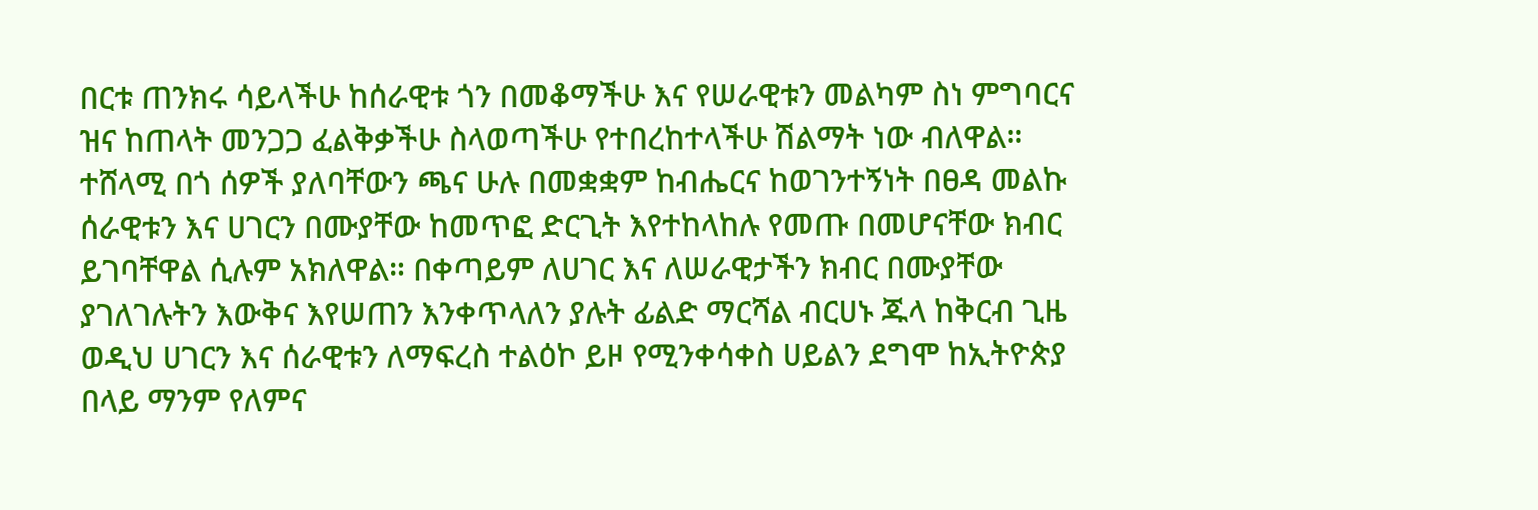በርቱ ጠንክሩ ሳይላችሁ ከሰራዊቱ ጎን በመቆማችሁ እና የሠራዊቱን መልካም ስነ ምግባርና ዝና ከጠላት መንጋጋ ፈልቅቃችሁ ስላወጣችሁ የተበረከተላችሁ ሽልማት ነው ብለዋል። ተሸላሚ በጎ ሰዎች ያለባቸውን ጫና ሁሉ በመቋቋም ከብሔርና ከወገንተኝነት በፀዳ መልኩ ሰራዊቱን እና ሀገርን በሙያቸው ከመጥፎ ድርጊት እየተከላከሉ የመጡ በመሆናቸው ክብር ይገባቸዋል ሲሉም አክለዋል። በቀጣይም ለሀገር እና ለሠራዊታችን ክብር በሙያቸው ያገለገሉትን እውቅና እየሠጠን እንቀጥላለን ያሉት ፊልድ ማርሻል ብርሀኑ ጁላ ከቅርብ ጊዜ ወዲህ ሀገርን እና ሰራዊቱን ለማፍረስ ተልዕኮ ይዞ የሚንቀሳቀስ ሀይልን ደግሞ ከኢትዮጵያ በላይ ማንም የለምና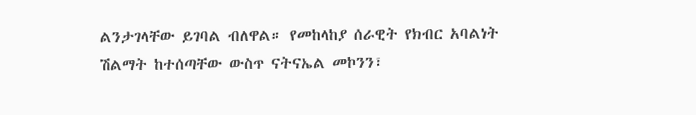ልንታገላቸው ይገባል ብለዋል። የመከላከያ ሰራዊት የክብር አባልነት ሽልማት ከተሰጣቸው ውስጥ ናትናኤል መኮንን፣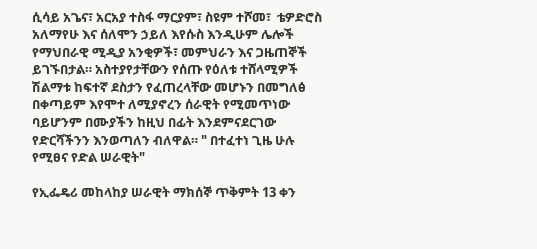ሲሳይ አጌና፣ አርአያ ተስፋ ማርያም፣ ስዩም ተሾመ፣  ቴዎድሮስ አለማየሁ እና ሰለሞን ኃይለ እየሱስ እንዲሁም ሌሎች የማህበራዊ ሚዲያ አንቂዎች፣ መምህራን እና ጋዜጠኞች ይገኙበታል። አስተያየታቸውን የሰጡ የዕለቱ ተሸላሚዎች ሽልማቱ ከፍተኛ ደስታን የፈጠረላቸው መሆኑን በመግለፅ በቀጣይም እየሞተ ለሚያኖረን ሰራዊት የሚመጥነው ባይሆንም በሙያችን ከዚህ በፊት እንደምናደርገው የድርሻችንን እንወጣለን ብለዋል። " በተፈተነ ጊዜ ሁሉ የሚፀና የድል ሠራዊት"

የኢፌዴሪ መከላከያ ሠራዊት ማክሰኞ ጥቅምት 13 ቀን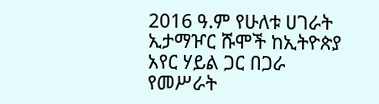2016 ዓ.ም የሁለቱ ሀገራት ኢታማዦር ሹሞች ከኢትዮጵያ አየር ሃይል ጋር በጋራ የመሥራት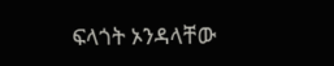ፍላጎት ኦንዳላቸው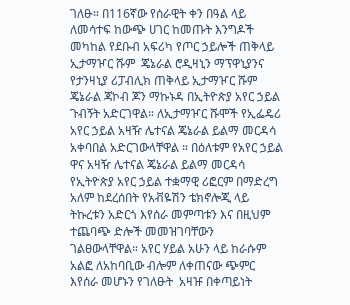ገለፁ። በ116ኛው የሰራዊት ቀን በዓል ላይ ለመሳተፍ ከውጭ ሀገር ከመጡት እንግዶች መካከል የደቡብ አፍሪካ የጦር ኃይሎች ጠቅላይ ኢታማዦር ሹም  ጄኔራል ሮዲዛኒን ማፕዋኒያንና የታንዛኒያ ሪፓብሊክ ጠቅላይ ኢታማዦር ሹም ጄኔራል ጃኮብ ጆን ማኩኑዳ በኢትዮጵያ አየር ኃይል ጉብኝት አድርገዋል። ለኢታማዦር ሹሞች የኢፌዴሪ አየር ኃይል አዛዥ ሌተናል ጄኔራል ይልማ መርዳሳ አቀባበል አድርገውላቸዋል ። በዕለቱም የአየር ኃይል ዋና አዛዥ ሌተናል ጄኔራል ይልማ መርዳሳ የኢትዮጵያ አየር ኃይል ተቋማዊ ሪፎርም በማድረግ አለም ከደረሰበት የአቭዬሽን ቴክኖሎጂ ላይ ትኩረቱን አድርጎ እየሰራ መምጣቱን እና በዚህም ተጨባጭ ድሎች መመዝገባቸውን ገልፀውላቸዋል። አየር ሃይል አሁን ላይ ከራሱም አልፎ ለአከባቢው ብሎም ለቀጠናው ጭምር እየሰራ መሆኑን የገለፁት  አዛዡ በቀጣይነት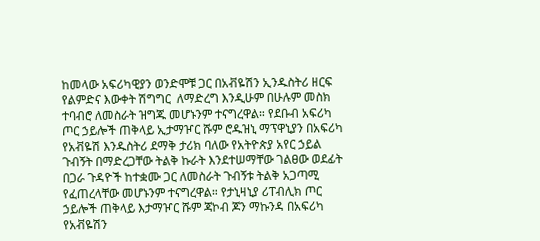ከመላው አፍሪካዊያን ወንድሞቹ ጋር በአቭዬሽን ኢንዱስትሪ ዘርፍ የልምድና እውቀት ሽግግር  ለማድረግ እንዲሁም በሁሉም መስክ ተባብሮ ለመስራት ዝግጁ መሆኑንም ተናግረዋል። የደቡብ አፍሪካ ጦር ኃይሎች ጠቅላይ ኢታማዦር ሹም ሮዱዝኒ ማፕዋኒያን በአፍሪካ የአቭዬሽ እንዱስትሪ ደማቅ ታሪክ ባለው የአትዮጵያ አየር ኃይል ጉብኝት በማድረጋቸው ትልቅ ኩራት እንደተሠማቸው ገልፀው ወደፊት በጋራ ጉዳዮች ከተቋሙ ጋር ለመስራት ጉብኝቱ ትልቅ አጋጣሚ የፈጠረላቸው መሆኑንም ተናግረዋል። የታኒዛኒያ ሪፐብሊክ ጦር ኃይሎች ጠቅላይ እታማዦር ሹም ጃኮብ ጆን ማኩንዳ በአፍሪካ የአቭዬሽን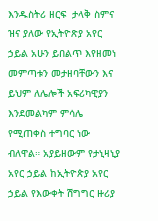እንዱስትሪ ዘርፍ  ታላቅ ስምና ዝና ያለው የኢትዮጽያ አየር ኃይል አሁን ይበልጥ እየዘመነ መምጣቱን መታዘባቸውን እና ይህም ለሌሎች አፍሪካዊያን እንደመልካም ምሳሌ የሚጠቀስ ተግባር ነው ብለዋል። አያይዘውም የታኒዛኒያ አየር ኃይል ከኢትዮጵያ አየር ኃይል የእውቀት ሽግግር ዙሪያ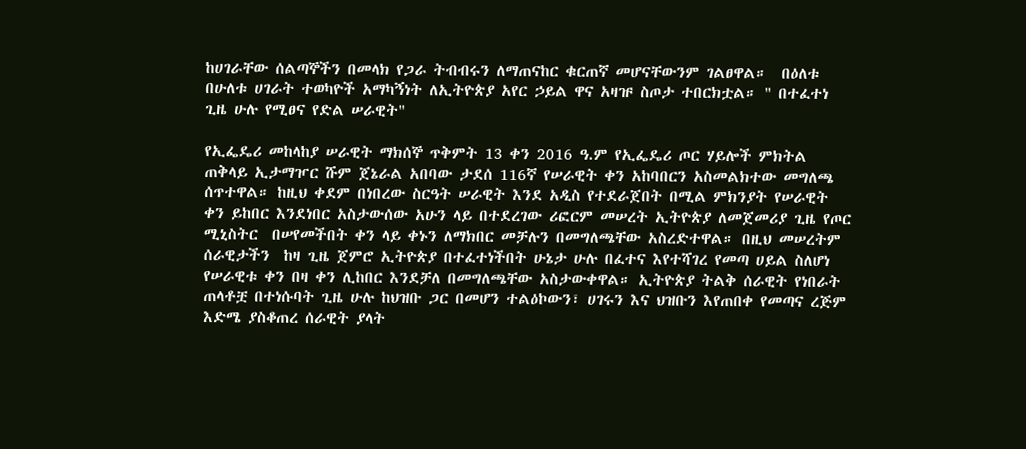ከሀገራቸው ሰልጣኞችን በመላክ የጋራ ትብብሩን ለማጠናከር ቁርጠኛ መሆናቸውንም ገልፀዋል።  በዕለቱ በሁለቱ ሀገራት ተወካዮች አማካኝነት ለኢትዮጵያ አየር ኃይል ዋና አዛዡ ስጦታ ተበርክቷል። " በተፈተነ ጊዜ ሁሉ የሚፀና የድል ሠራዊት"

የኢፌዴሪ መከላከያ ሠራዊት ማክሰኞ ጥቅምት 13 ቀን 2016 ዓ.ም የኢፌዴሪ ጦር ሃይሎች ምክትል ጠቅላይ ኢታማዦር ሹም ጀኔራል አበባው ታደሰ 116ኛ የሠራዊት ቀን አከባበርን አስመልክተው መግለጫ ሰጥተዋል። ከዚህ ቀደም በነበረው ስርዓት ሠራዊት እንደ አዲስ የተደራጀበት በሚል ምክንያት የሠራዊት ቀን ይከበር እንደነበር አስታውሰው አሁን ላይ በተደረገው ሪፎርም መሠረት ኢትዮጵያ ለመጀመሪያ ጊዜ የጦር ሚኒስትር  በሠየመችበት ቀን ላይ ቀኑን ለማክበር መቻሉን በመግለጫቸው አስረድተዋል። በዚህ መሠረትም ሰራዊታችን  ከዛ ጊዜ ጀምሮ ኢትዮጵያ በተፈተነችበት ሁኔታ ሁሉ በፈተና እየተሻገረ የመጣ ሀይል ስለሆነ የሠራዊቱ ቀን በዛ ቀን ሊከበር እንደቻለ በመግለጫቸው አስታውቀዋል። ኢትዮጵያ ትልቅ ሰራዊት የነበራት ጠላቶቿ በተነሱባት ጊዜ ሁሉ ከህዝቡ ጋር በመሆን ተልዕኮውን፣ ሀገሩን እና ህዝቡን እየጠበቀ የመጣና ረጅም እድሜ ያስቆጠረ ሰራዊት ያላት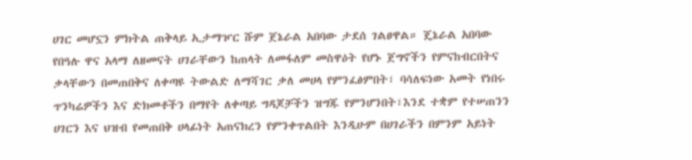ሀገር መሆኗን ምክትል ጠቅላይ ኢታማዦር ሹም ጀኔራል አበባው ታደሰ ገልፀዋል። ጄኔራል አበባው የበዓሉ ዋና አላማ ለዘመናት ሀገራቸውን ከጠላት ለመፋለም መስዋዕት የሆኑ ጀግኖችን የምናከብርበትና ቃላቸውን በመጠበቅና ለቀጣዩ ትውልድ ለማሻገር ቃለ መሀላ የምንፈፅምበት፣ ባሳለፍነው አመት የነበሩ ጥንካሬዎችን እና ድክመቶችን በማየት ለቀጣይ ግዳጆቻችን ዝግጁ የምንሆንበት፣እንደ ተቋም የተሠጠንን ሀገርን እና ህዝብ የመጠበቅ ሀላፊነት አጠናክረን የምንቀጥልበት እንዲሁም በሀገራችን በምንም አይነት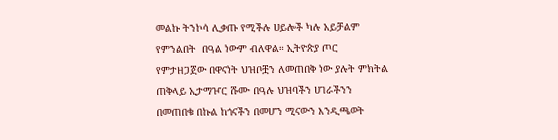መልኩ ትንኮሳ ሊቃጡ የሚችሉ ሀይሎች ካሉ አይቻልም የምንልበት  በዓል ነውም ብለዋል። ኢትዮጵያ ጦር የምታዘጋጀው በዋናነት ህዝቦቿን ለመጠበቅ ነው ያሉት ምክትል ጠቅላይ ኢታማዦር ሹሙ በዓሉ ህዝባችን ሀገራችንን በመጠበቁ በኩል ከጎናችን በመሆን ሚናውን እንዲጫወት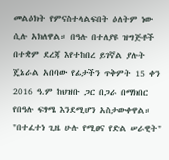መልዕክት የምናስተላልፍበት ዕለትም ነው ሲሉ አክለዋል። በዓሉ በተለያዩ ዝግጅቶች በተቋም ደረጃ እየተከበረ ይገኛል ያሉት ጄኔራል አበባው የፊታችን ጥቅምት 15 ቀን 2016 ዓ.ም ከህዝቡ ጋር በጋራ በማክበር የበዓሉ ፍፃሜ እንደሚሆን አስታውቀዋል። "በተፈተነ ጊዜ ሁሉ የሚፀና የድል ሠራዊት"